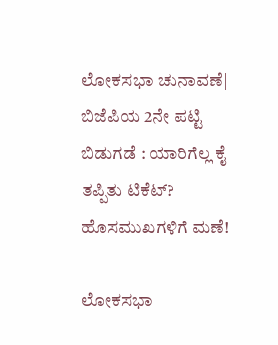ಲೋಕಸಭಾ ಚುನಾವಣೆ| ಬಿಜೆಪಿಯ 2ನೇ ಪಟ್ಟಿ ಬಿಡುಗಡೆ : ಯಾರಿಗೆಲ್ಲ ಕೈ ತಪ್ಪಿತು ಟಿಕೆಟ್? ಹೊಸಮುಖಗಳಿಗೆ ಮಣೆ!

ಲೋಕಸಭಾ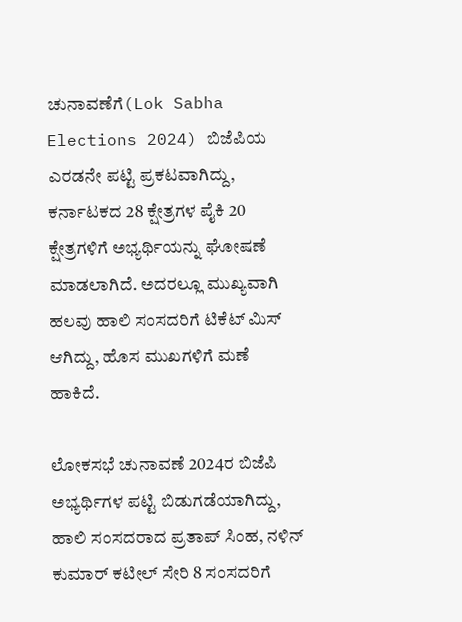ಚುನಾವಣೆಗೆ(Lok Sabha Elections 2024) ಬಿಜೆಪಿಯ ಎರಡನೇ ಪಟ್ಟಿ ಪ್ರಕಟವಾಗಿದ್ದು, ಕರ್ನಾಟಕದ 28 ಕ್ಷೇತ್ರಗಳ ಪೈಕಿ 20 ಕ್ಷೇತ್ರಗಳಿಗೆ ಅಭ್ಯರ್ಥಿಯನ್ನು ಘೋಷಣೆ ಮಾಡಲಾಗಿದೆ. ಅದರಲ್ಲೂ ಮುಖ್ಯವಾಗಿ ಹಲವು ಹಾಲಿ ಸಂಸದರಿಗೆ ಟಿಕೆಟ್ ಮಿಸ್ ಆಗಿದ್ದು, ಹೊಸ ಮುಖಗಳಿಗೆ ಮಣೆ ಹಾಕಿದೆ.

ಲೋಕಸಭೆ ಚುನಾವಣೆ 2024ರ ಬಿಜೆಪಿ ಅಭ್ಯರ್ಥಿಗಳ ಪಟ್ಟಿ ಬಿಡುಗಡೆಯಾಗಿದ್ದು, ಹಾಲಿ ಸಂಸದರಾದ ಪ್ರತಾಪ್‌ ಸಿಂಹ, ನಳಿನ್‌ ಕುಮಾರ್‌ ಕಟೀಲ್‌ ಸೇರಿ 8 ಸಂಸದರಿಗೆ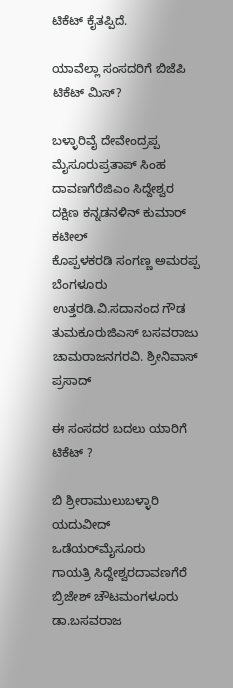ಟಿಕೆಟ್‌ ಕೈತಪ್ಪಿದೆ.

ಯಾವೆಲ್ಲಾ ಸಂಸದರಿಗೆ ಬಿಜೆಪಿ ಟಿಕೆಟ್‌ ಮಿಸ್‌?

ಬಳ್ಳಾರಿವೈ ದೇವೇಂದ್ರಪ್ಪ
ಮೈಸೂರುಪ್ರತಾಪ್‌ ಸಿಂಹ
ದಾವಣಗೆರೆಜಿಎಂ ಸಿದ್ದೇಶ್ವರ
ದಕ್ಷಿಣ ಕನ್ನಡನಳಿನ್‌ ಕುಮಾರ್‌ ಕಟೀಲ್‌
ಕೊಪ್ಪಳಕರಡಿ ಸಂಗಣ್ಣ ಅಮರಪ್ಪ
ಬೆಂಗಳೂರು ಉತ್ತರಡಿ.ವಿ.ಸದಾನಂದ ಗೌಡ
ತುಮಕೂರುಜಿಎಸ್‌ ಬಸವರಾಜು
ಚಾಮರಾಜನಗರವಿ. ಶ್ರೀನಿವಾಸ್‌ ಪ್ರಸಾದ್‌

ಈ ಸಂಸದರ ಬದಲು ಯಾರಿಗೆ ಟಿಕೆಟ್‌ ?

ಬಿ ಶ್ರೀರಾಮುಲುಬಳ್ಳಾರಿ
ಯದುವೀದ್‌ ಒಡೆಯರ್‌ಮೈಸೂರು
ಗಾಯತ್ರಿ ಸಿದ್ದೇಶ್ವರದಾವಣಗೆರೆ
ಬ್ರಿಜೇಶ್‌ ಚೌಟಮಂಗಳೂರು
ಡಾ.ಬಸವರಾಜ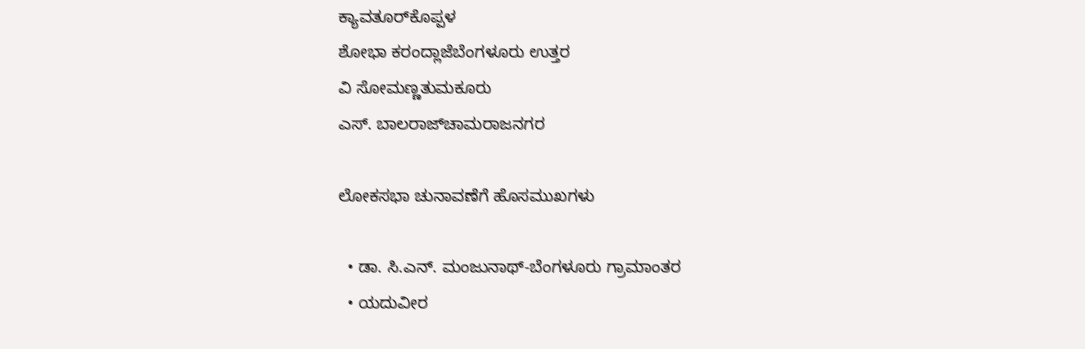ಕ್ಯಾವತೂರ್‌ಕೊಪ್ಪಳ
ಶೋಭಾ ಕರಂದ್ಲಾಜೆಬೆಂಗಳೂರು ಉತ್ತರ
ವಿ ಸೋಮಣ್ಣತುಮಕೂರು
ಎಸ್‌. ಬಾಲರಾಜ್‌ಚಾಮರಾಜನಗರ

ಲೋಕಸಭಾ ಚುನಾವಣೆಗೆ ಹೊಸಮುಖಗಳು

  • ಡಾ. ಸಿ.ಎನ್. ಮಂಜುನಾಥ್-ಬೆಂಗಳೂರು ಗ್ರಾಮಾಂತರ
  • ಯದುವೀರ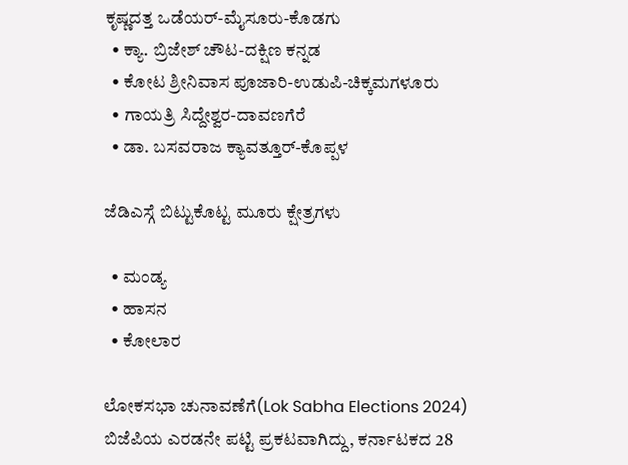ಕೃಷ್ಣದತ್ತ ಒಡೆಯರ್-ಮೈಸೂರು-ಕೊಡಗು
  • ಕ್ಯಾ. ಬ್ರಿಜೇಶ್ ಚೌಟ-ದಕ್ಷಿಣ ಕನ್ನಡ
  • ಕೋಟ ಶ್ರೀನಿವಾಸ ಪೂಜಾರಿ-ಉಡುಪಿ-ಚಿಕ್ಕಮಗಳೂರು
  • ಗಾಯತ್ರಿ ಸಿದ್ದೇಶ್ವರ-ದಾವಣಗೆರೆ
  • ಡಾ. ಬಸವರಾಜ ಕ್ಯಾವತ್ತೂರ್-ಕೊಪ್ಪಳ

ಜೆಡಿಎಸ್ಗೆ ಬಿಟ್ಟುಕೊಟ್ಟ ಮೂರು ಕ್ಷೇತ್ರಗಳು

  • ಮಂಡ್ಯ
  • ಹಾಸನ
  • ಕೋಲಾರ

ಲೋಕಸಭಾ ಚುನಾವಣೆಗೆ(Lok Sabha Elections 2024) ಬಿಜೆಪಿಯ ಎರಡನೇ ಪಟ್ಟಿ ಪ್ರಕಟವಾಗಿದ್ದು, ಕರ್ನಾಟಕದ 28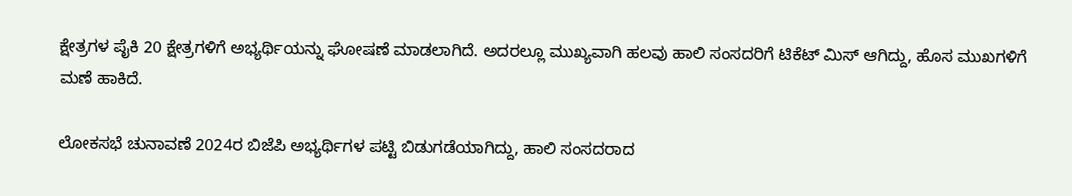ಕ್ಷೇತ್ರಗಳ ಪೈಕಿ 20 ಕ್ಷೇತ್ರಗಳಿಗೆ ಅಭ್ಯರ್ಥಿಯನ್ನು ಘೋಷಣೆ ಮಾಡಲಾಗಿದೆ. ಅದರಲ್ಲೂ ಮುಖ್ಯವಾಗಿ ಹಲವು ಹಾಲಿ ಸಂಸದರಿಗೆ ಟಿಕೆಟ್ ಮಿಸ್ ಆಗಿದ್ದು, ಹೊಸ ಮುಖಗಳಿಗೆ ಮಣೆ ಹಾಕಿದೆ.

ಲೋಕಸಭೆ ಚುನಾವಣೆ 2024ರ ಬಿಜೆಪಿ ಅಭ್ಯರ್ಥಿಗಳ ಪಟ್ಟಿ ಬಿಡುಗಡೆಯಾಗಿದ್ದು, ಹಾಲಿ ಸಂಸದರಾದ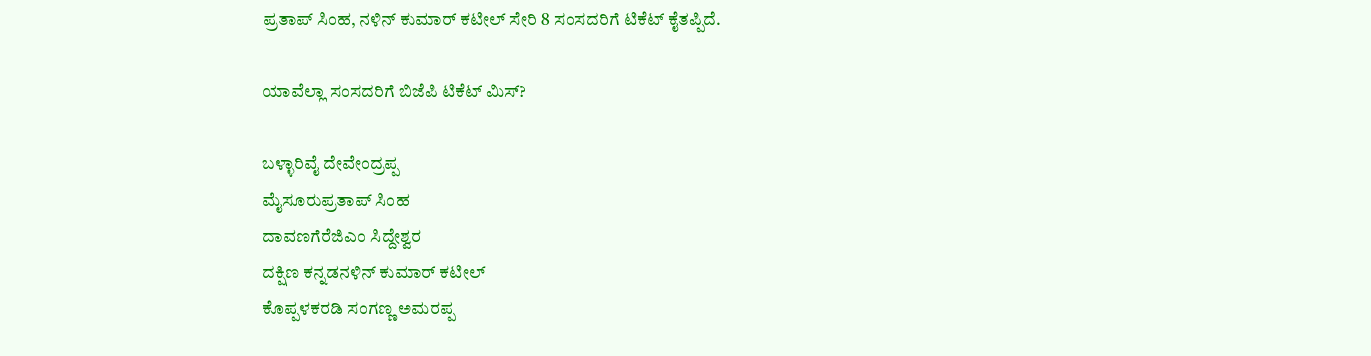ಪ್ರತಾಪ್‌ ಸಿಂಹ, ನಳಿನ್‌ ಕುಮಾರ್‌ ಕಟೀಲ್‌ ಸೇರಿ 8 ಸಂಸದರಿಗೆ ಟಿಕೆಟ್‌ ಕೈತಪ್ಪಿದೆ.

ಯಾವೆಲ್ಲಾ ಸಂಸದರಿಗೆ ಬಿಜೆಪಿ ಟಿಕೆಟ್‌ ಮಿಸ್‌?

ಬಳ್ಳಾರಿವೈ ದೇವೇಂದ್ರಪ್ಪ
ಮೈಸೂರುಪ್ರತಾಪ್‌ ಸಿಂಹ
ದಾವಣಗೆರೆಜಿಎಂ ಸಿದ್ದೇಶ್ವರ
ದಕ್ಷಿಣ ಕನ್ನಡನಳಿನ್‌ ಕುಮಾರ್‌ ಕಟೀಲ್‌
ಕೊಪ್ಪಳಕರಡಿ ಸಂಗಣ್ಣ ಅಮರಪ್ಪ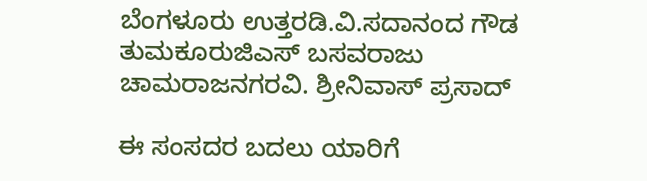ಬೆಂಗಳೂರು ಉತ್ತರಡಿ.ವಿ.ಸದಾನಂದ ಗೌಡ
ತುಮಕೂರುಜಿಎಸ್‌ ಬಸವರಾಜು
ಚಾಮರಾಜನಗರವಿ. ಶ್ರೀನಿವಾಸ್‌ ಪ್ರಸಾದ್‌

ಈ ಸಂಸದರ ಬದಲು ಯಾರಿಗೆ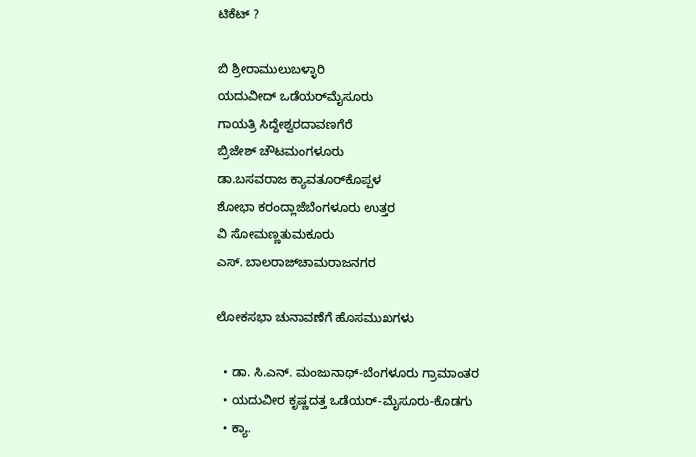ಟಿಕೆಟ್‌ ?

ಬಿ ಶ್ರೀರಾಮುಲುಬಳ್ಳಾರಿ
ಯದುವೀದ್‌ ಒಡೆಯರ್‌ಮೈಸೂರು
ಗಾಯತ್ರಿ ಸಿದ್ದೇಶ್ವರದಾವಣಗೆರೆ
ಬ್ರಿಜೇಶ್‌ ಚೌಟಮಂಗಳೂರು
ಡಾ.ಬಸವರಾಜ ಕ್ಯಾವತೂರ್‌ಕೊಪ್ಪಳ
ಶೋಭಾ ಕರಂದ್ಲಾಜೆಬೆಂಗಳೂರು ಉತ್ತರ
ವಿ ಸೋಮಣ್ಣತುಮಕೂರು
ಎಸ್‌. ಬಾಲರಾಜ್‌ಚಾಮರಾಜನಗರ

ಲೋಕಸಭಾ ಚುನಾವಣೆಗೆ ಹೊಸಮುಖಗಳು

  • ಡಾ. ಸಿ.ಎನ್. ಮಂಜುನಾಥ್-ಬೆಂಗಳೂರು ಗ್ರಾಮಾಂತರ
  • ಯದುವೀರ ಕೃಷ್ಣದತ್ತ ಒಡೆಯರ್-ಮೈಸೂರು-ಕೊಡಗು
  • ಕ್ಯಾ.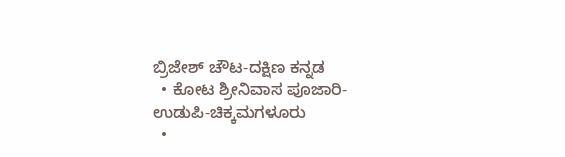ಬ್ರಿಜೇಶ್ ಚೌಟ-ದಕ್ಷಿಣ ಕನ್ನಡ
  • ಕೋಟ ಶ್ರೀನಿವಾಸ ಪೂಜಾರಿ-ಉಡುಪಿ-ಚಿಕ್ಕಮಗಳೂರು
  •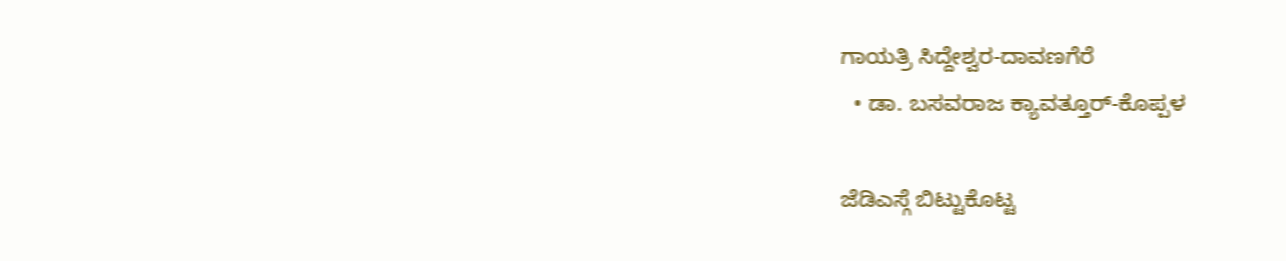ಗಾಯತ್ರಿ ಸಿದ್ದೇಶ್ವರ-ದಾವಣಗೆರೆ
  • ಡಾ. ಬಸವರಾಜ ಕ್ಯಾವತ್ತೂರ್-ಕೊಪ್ಪಳ

ಜೆಡಿಎಸ್ಗೆ ಬಿಟ್ಟುಕೊಟ್ಟ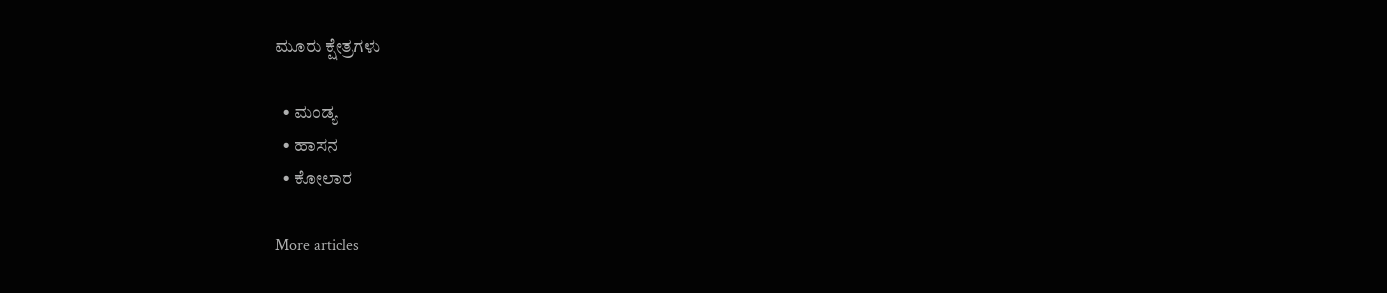ಮೂರು ಕ್ಷೇತ್ರಗಳು

  • ಮಂಡ್ಯ
  • ಹಾಸನ
  • ಕೋಲಾರ

More articles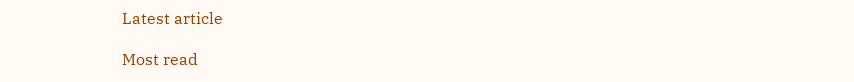Latest article

Most read